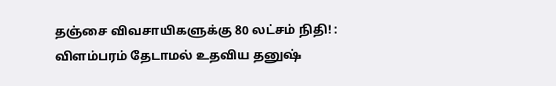தஞ்சை விவசாயிகளுக்கு 80 லட்சம் நிதி! : விளம்பரம் தேடாமல் உதவிய தனுஷ்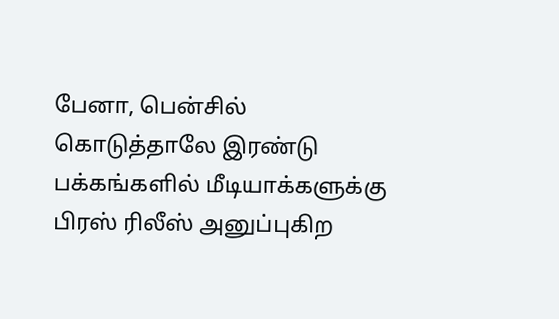பேனா, பென்சில் கொடுத்தாலே இரண்டு பக்கங்களில் மீடியாக்களுக்கு பிரஸ் ரிலீஸ் அனுப்புகிற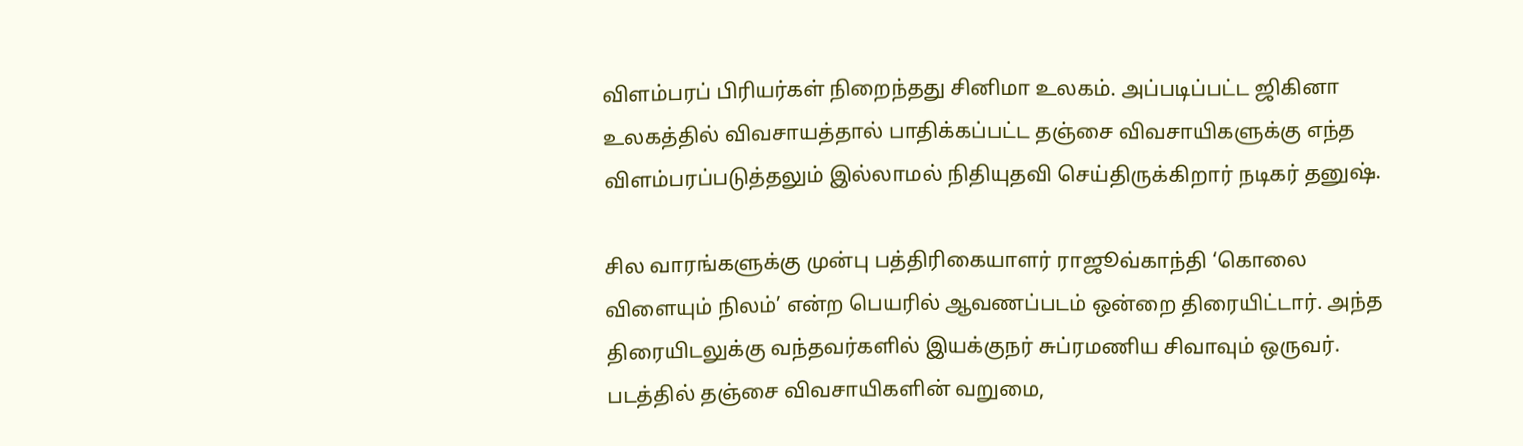விளம்பரப் பிரியர்கள் நிறைந்தது சினிமா உலகம். அப்படிப்பட்ட ஜிகினா உலகத்தில் விவசாயத்தால் பாதிக்கப்பட்ட தஞ்சை விவசாயிகளுக்கு எந்த விளம்பரப்படுத்தலும் இல்லாமல் நிதியுதவி செய்திருக்கிறார் நடிகர் தனுஷ்.

சில வாரங்களுக்கு முன்பு பத்திரிகையாளர் ராஜூவ்காந்தி ‘கொலை விளையும் நிலம்’ என்ற பெயரில் ஆவணப்படம் ஒன்றை திரையிட்டார். அந்த திரையிடலுக்கு வந்தவர்களில் இயக்குநர் சுப்ரமணிய சிவாவும் ஒருவர். படத்தில் தஞ்சை விவசாயிகளின் வறுமை,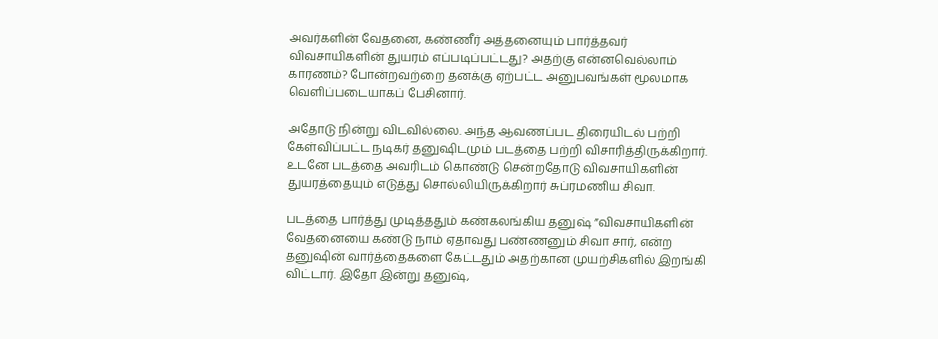அவர்களின் வேதனை, கண்ணீர் அத்தனையும் பார்த்தவர் விவசாயிகளின் துயரம் எப்படிப்பட்டது? அதற்கு என்னவெல்லாம் காரணம்? போன்றவற்றை தனக்கு ஏற்பட்ட அனுபவங்கள் மூலமாக வெளிப்படையாகப் பேசினார்.

அதோடு நின்று விடவில்லை. அந்த ஆவணப்பட திரையிடல் பற்றி கேள்விப்பட்ட நடிகர் தனுஷிடமும் படத்தை பற்றி விசாரித்திருக்கிறார். உடனே படத்தை அவரிடம் கொண்டு சென்றதோடு விவசாயிகளின் துயரத்தையும் எடுத்து சொல்லியிருக்கிறார் சுப்ரமணிய சிவா.

படத்தை பார்த்து முடித்ததும் கண்கலங்கிய தனுஷ் ”விவசாயிகளின் வேதனையை கண்டு நாம் ஏதாவது பண்ணனும் சிவா சார், என்ற தனுஷின் வார்த்தைகளை கேட்டதும் அதற்கான முயற்சிகளில் இறங்கி விட்டார். இதோ இன்று தனுஷ்,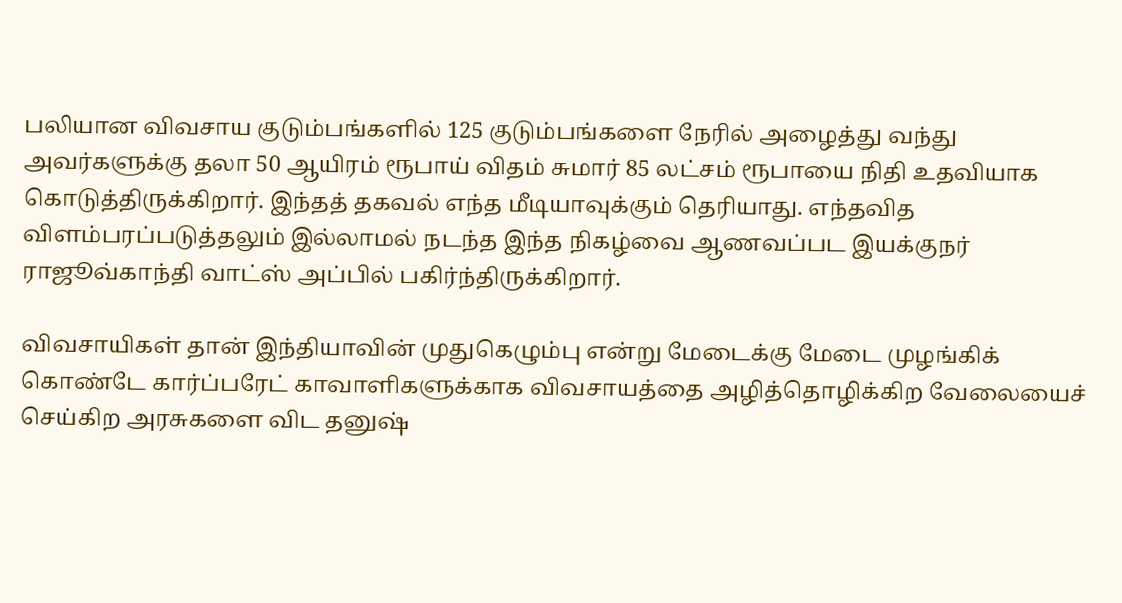பலியான விவசாய குடும்பங்களில் 125 குடும்பங்களை நேரில் அழைத்து வந்து அவர்களுக்கு தலா 50 ஆயிரம் ரூபாய் விதம் சுமார் 85 லட்சம் ரூபாயை நிதி உதவியாக கொடுத்திருக்கிறார். இந்தத் தகவல் எந்த மீடியாவுக்கும் தெரியாது. எந்தவித விளம்பரப்படுத்தலும் இல்லாமல் நடந்த இந்த நிகழ்வை ஆணவப்பட இயக்குநர் ராஜூவ்காந்தி வாட்ஸ் அப்பில் பகிர்ந்திருக்கிறார்.

விவசாயிகள் தான் இந்தியாவின் முதுகெழும்பு என்று மேடைக்கு மேடை முழங்கிக் கொண்டே கார்ப்பரேட் காவாளிகளுக்காக விவசாயத்தை அழித்தொழிக்கிற வேலையைச் செய்கிற அரசுகளை விட தனுஷ்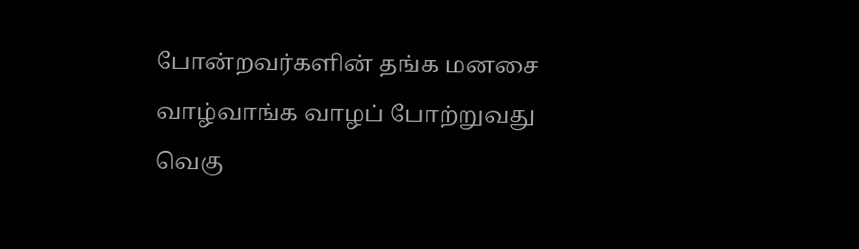போன்றவர்களின் தங்க மனசை வாழ்வாங்க வாழப் போற்றுவது வெகு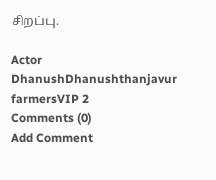சிறப்பு.

Actor DhanushDhanushthanjavur farmersVIP 2
Comments (0)
Add Comment